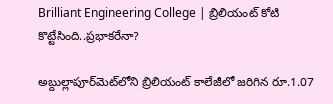Brilliant Engineering College | బ్రిలియంట్ కోటి కొట్టేసింది..ప్రభాకరేనా?

అబ్దుల్లాపూర్‌మెట్‌లోని బ్రిలియంట్ కాలేజీలో జరిగిన రూ.1.07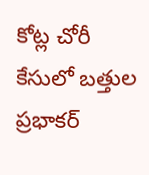కోట్ల చోరీ కేసులో బత్తుల ప్రభాకర్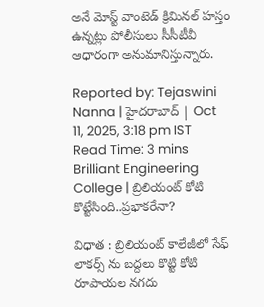అనే మోస్ట్ వాంటెడ్ క్రిమినల్ హస్తం ఉన్నట్లు పోలీసులు సీసీటీవీ ఆధారంగా అనుమానిస్తున్నారు.

Reported by: Tejaswini Nanna | హైదరాబాద్ | Oct 11, 2025, 3:18 pm IST
Read Time: 3 mins
Brilliant Engineering College | బ్రిలియంట్ కోటి కొట్టేసింది..ప్రభాకరేనా?

విధాత : బ్రిలియంట్ కాలేజీలో సేఫ్ లాకర్స్ ను బద్దలు కొట్టి కోటి రూపాయల నగదు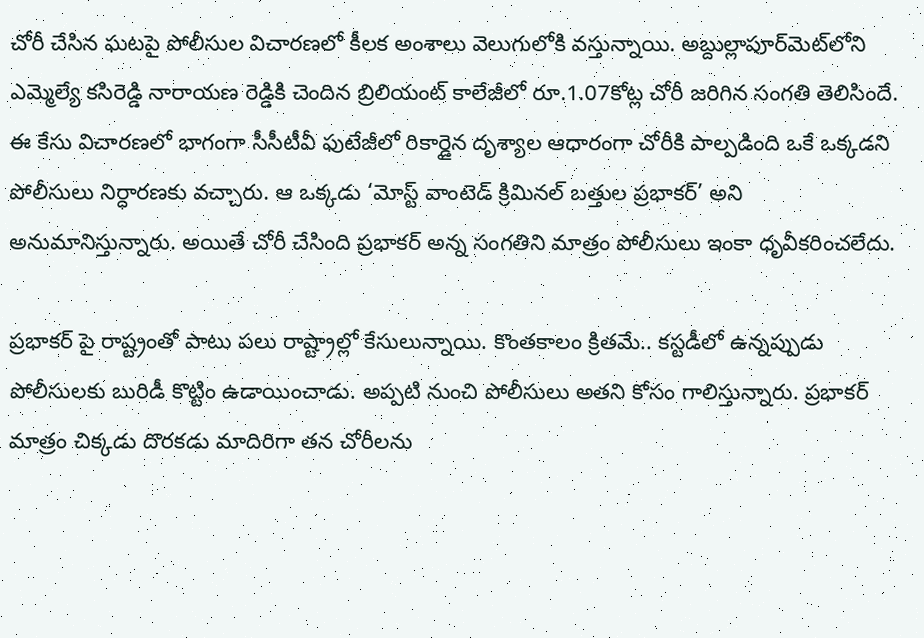చోరీ చేసిన ఘటపై పోలీసుల విచారణలో కీలక అంశాలు వెలుగులోకి వస్తున్నాయి. అబ్దుల్లాపూర్‌మెట్‌లోని ఎమ్మెల్యే కసిరెడ్డి నారాయణ రెడ్డికి చెందిన బ్రిలియంట్ కాలేజీలో రూ.1.07కోట్ల చోరీ జరిగిన సంగతి తెలిసిందే.
ఈ కేసు విచారణలో భాగంగా సీసీటీవీ ఫుటేజీలో రికార్డైన దృశ్యాల ఆధారంగా చోరీకి పాల్పడింది ఒకే ఒక్కడని పోలీసులు నిర్ధారణకు వచ్చారు. ఆ ఒక్కడు ‘మోస్ట్ వాంటెడ్ క్రిమినల్ బత్తుల ప్రభాకర్’ అని అనుమానిస్తున్నారు. అయితే చోరీ చేసింది ప్రభాకర్ అన్న సంగతిని మాత్రం పోలీసులు ఇంకా ధృవీకరించలేదు.

ప్రభాకర్ పై రాష్ట్రంతో పాటు పలు రాష్ట్రాల్లో కేసులున్నాయి. కొంతకాలం క్రితమే.. కస్టడీలో ఉన్నప్పుడు పోలీసులకు బురిడీ కొట్టిం ఉడాయించాడు. అప్పటి నుంచి పోలీసులు అతని కోసం గాలిస్తున్నారు. ప్రభాకర్ మాత్రం చిక్కడు దొరకడు మాదిరిగా తన చోరీలను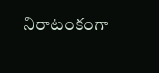నిరాటంకంగా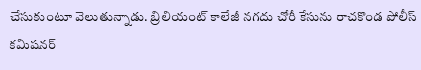చేసుకుంటూ వెలుతున్నాడు. బ్రిలియంట్ కాలేజీ నగదు చోరీ కేసును రాచకొండ పోలీస్‌ కమిషనర్‌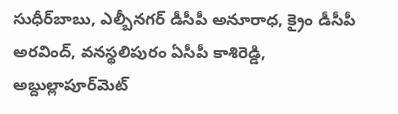సుధీర్‌బాబు, ఎల్బీనగర్‌ డీసీపీ అనూరాధ, క్రైం డీసీపీ అరవింద్, వనస్థలిపురం ఏసీపీ కాశిరెడ్డి, అబ్దుల్లాపూర్‌మెట్‌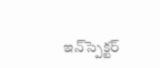ఇన్‌స్పెక్టర్‌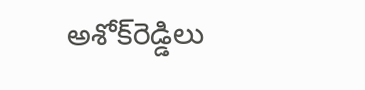అశోక్‌రెడ్డిలు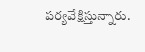పర్యవేక్షిస్తున్నారు.